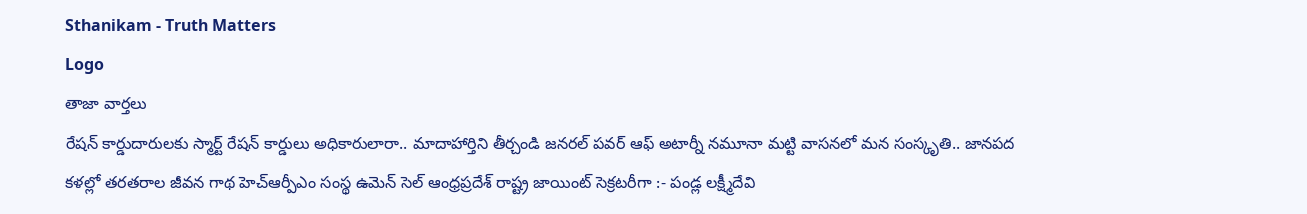Sthanikam - Truth Matters
Logo
తాజా వార్తలు
రేషన్ కార్డుదారులకు స్మార్ట్ రేషన్ కార్డులు అధికారులారా.. మాదాహార్తిని తీర్చండి జనరల్ పవర్ ఆఫ్ అటార్నీ నమూనా మట్టి వాసనలో మన సంస్కృతి.. జానపద కళల్లో తరతరాల జీవన గాథ హెచ్ఆర్పీఎం సంస్థ ఉమెన్ సెల్ ఆంధ్రప్రదేశ్ రాష్ట్ర జాయింట్ సెక్రటరీగా :- పండ్ల లక్ష్మీదేవి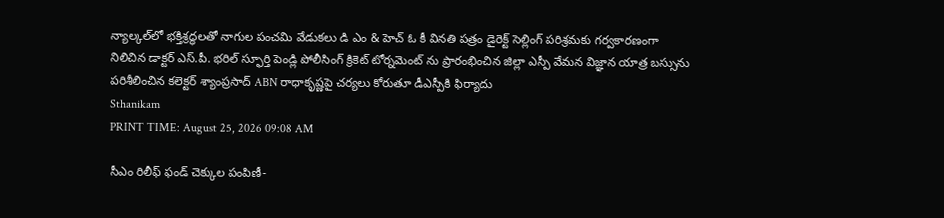న్యాల్కల్‌లో భక్తిశ్రద్ధలతో నాగుల పంచమి వేడుకలు డి ఎం & హెచ్ ఓ కీ వినతి పత్రం డైరెక్ట్ సెల్లింగ్ పరిశ్రమకు గర్వకారణంగా నిలిచిన డాక్టర్ ఎస్.పీ. భరిల్ స్ఫూర్తి పెండ్లి పోలీసింగ్ క్రికెట్ టోర్నమెంట్ ను ప్రారంభించిన జిల్లా ఎస్పీ వేమన విజ్ఞాన యాత్ర బస్సును పరిశీలించిన కలెక్టర్ శ్యాంప్రసాద్ ABN రాధాకృష్ణపై చర్యలు కోరుతూ డీఎస్పీకి ఫిర్యాదు
Sthanikam
PRINT TIME: August 25, 2026 09:08 AM

సీఎం రిలీఫ్ ఫండ్ చెక్కుల పంపిణీ-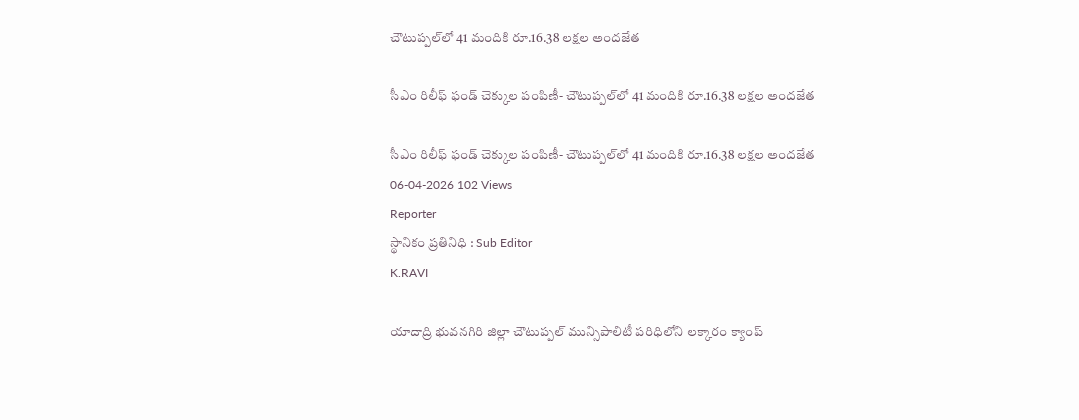చౌటుప్పల్‌లో 41 మందికి రూ.16.38 లక్షల అందజేత

సీఎం రిలీఫ్ ఫండ్ చెక్కుల పంపిణీ- చౌటుప్పల్‌లో 41 మందికి రూ.16.38 లక్షల అందజేత

సీఎం రిలీఫ్ ఫండ్ చెక్కుల పంపిణీ- చౌటుప్పల్‌లో 41 మందికి రూ.16.38 లక్షల అందజేత
06-04-2026 102 Views
Reporter
స్థానికం ప్రతినిధి : Sub Editor
K.RAVI

యాదాద్రి భువనగిరి జిల్లా చౌటుప్పల్ మున్సిపాలిటీ పరిధిలోని లక్కారం క్యాంప్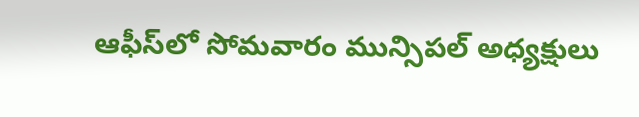ఆఫీస్‌లో సోమవారం మున్సిపల్ అధ్యక్షులు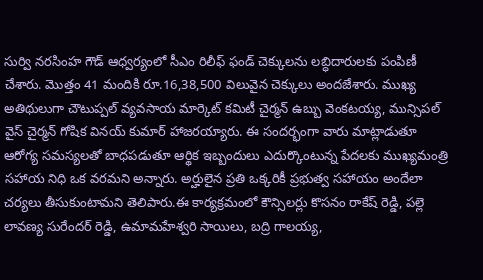సుర్వి నరసింహ గౌడ్ ఆధ్వర్యంలో సీఎం రిలీఫ్ ఫండ్ చెక్కులను లబ్ధిదారులకు పంపిణీ చేశారు. మొత్తం 41 మందికి రూ.16,38,500 విలువైన చెక్కులు అందజేశారు. ముఖ్య అతిథులుగా చౌటుప్పల్ వ్యవసాయ మార్కెట్ కమిటీ చైర్మన్ ఉబ్బు వెంకటయ్య, మున్సిపల్ వైస్ చైర్మన్ గోషిక వినయ్ కుమార్ హాజరయ్యారు. ఈ సందర్భంగా వారు మాట్లాడుతూ ఆరోగ్య సమస్యలతో బాధపడుతూ ఆర్థిక ఇబ్బందులు ఎదుర్కొంటున్న పేదలకు ముఖ్యమంత్రి సహాయ నిధి ఒక వరమని అన్నారు. అర్హులైన ప్రతి ఒక్కరికీ ప్రభుత్వ సహాయం అందేలా చర్యలు తీసుకుంటామని తెలిపారు.ఈ కార్యక్రమంలో కౌన్సిలర్లు కొసనం రాకేష్ రెడ్డి, పల్లె లావణ్య సురేందర్ రెడ్డి, ఉమామహేశ్వరి సాయిలు, బద్రి గాలయ్య,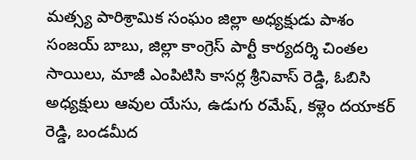మత్స్య పారిశ్రామిక సంఘం జిల్లా అధ్యక్షుడు పాశం సంజయ్ బాబు, జిల్లా కాంగ్రెస్ పార్టీ కార్యదర్శి చింతల సాయిలు, మాజీ ఎంపిటిసి కాసర్ల శ్రీనివాస్ రెడ్డి, ఓబిసి అధ్యక్షులు ఆవుల యేసు, ఉడుగు రమేష్, కళ్లెం దయాకర్ రెడ్డి, బండమీద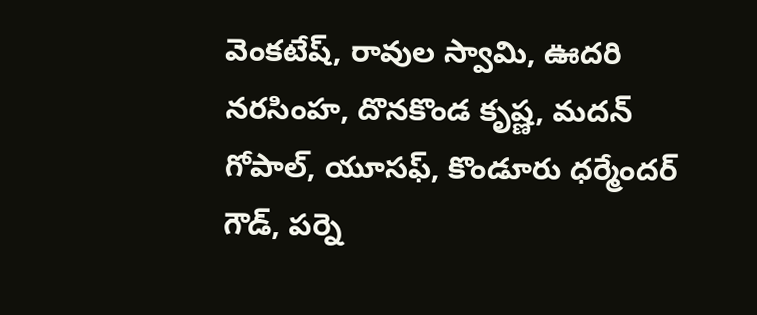వెంకటేష్, రావుల స్వామి, ఊదరి నరసింహ, దొనకొండ కృష్ణ, మదన్ గోపాల్, యూసఫ్, కొండూరు ధర్మేందర్ గౌడ్, పర్నె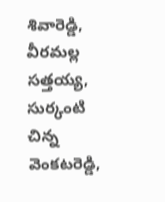శివారెడ్డి, వీరమల్ల సత్తయ్య, సుర్కంటి చిన్న వెంకటరెడ్డి,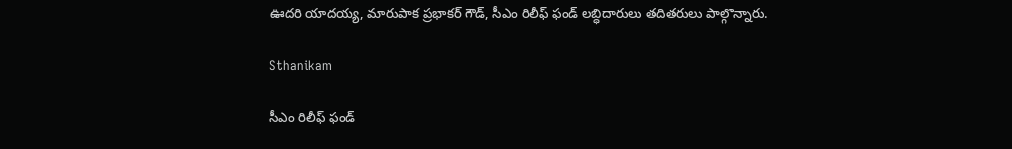ఊదరి యాదయ్య, మారుపాక ప్రభాకర్ గౌడ్, సీఎం రిలీఫ్ ఫండ్ లబ్ధిదారులు తదితరులు పాల్గొన్నారు.

Sthanikam

సీఎం రిలీఫ్ ఫండ్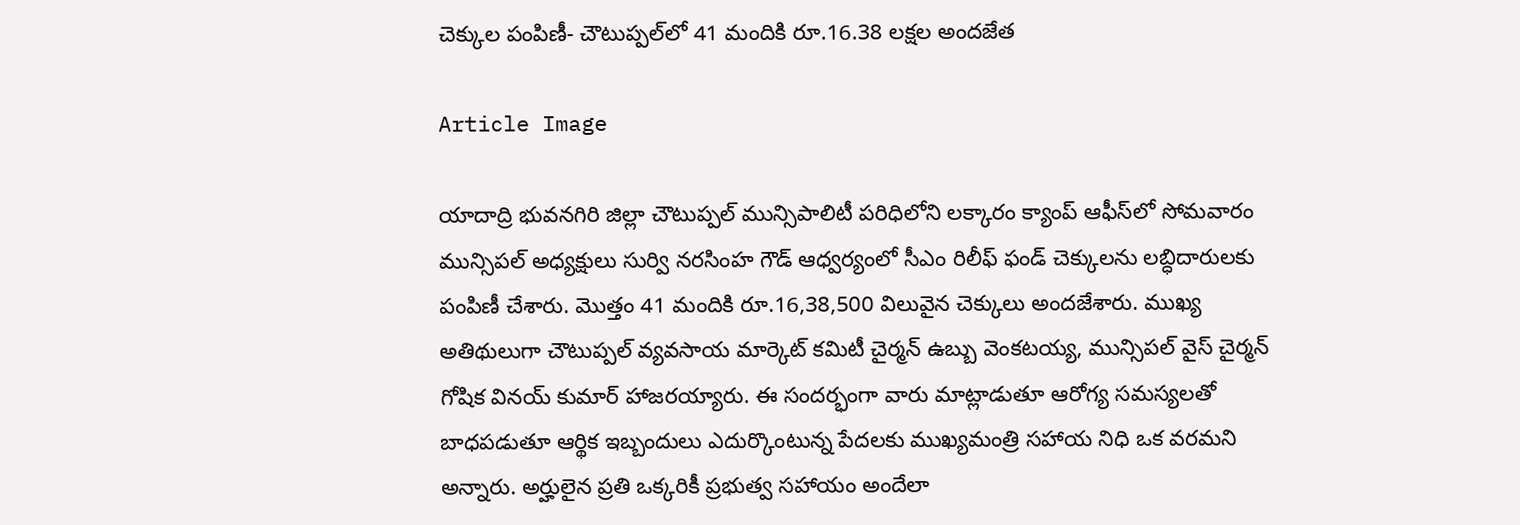చెక్కుల పంపిణీ- చౌటుప్పల్‌లో 41 మందికి రూ.16.38 లక్షల అందజేత

Article Image

యాదాద్రి భువనగిరి జిల్లా చౌటుప్పల్ మున్సిపాలిటీ పరిధిలోని లక్కారం క్యాంప్ ఆఫీస్‌లో సోమవారం మున్సిపల్ అధ్యక్షులు సుర్వి నరసింహ గౌడ్ ఆధ్వర్యంలో సీఎం రిలీఫ్ ఫండ్ చెక్కులను లబ్ధిదారులకు పంపిణీ చేశారు. మొత్తం 41 మందికి రూ.16,38,500 విలువైన చెక్కులు అందజేశారు. ముఖ్య అతిథులుగా చౌటుప్పల్ వ్యవసాయ మార్కెట్ కమిటీ చైర్మన్ ఉబ్బు వెంకటయ్య, మున్సిపల్ వైస్ చైర్మన్ గోషిక వినయ్ కుమార్ హాజరయ్యారు. ఈ సందర్భంగా వారు మాట్లాడుతూ ఆరోగ్య సమస్యలతో బాధపడుతూ ఆర్థిక ఇబ్బందులు ఎదుర్కొంటున్న పేదలకు ముఖ్యమంత్రి సహాయ నిధి ఒక వరమని అన్నారు. అర్హులైన ప్రతి ఒక్కరికీ ప్రభుత్వ సహాయం అందేలా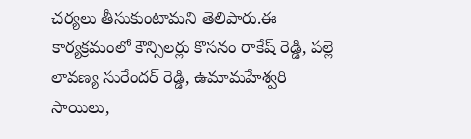చర్యలు తీసుకుంటామని తెలిపారు.ఈ కార్యక్రమంలో కౌన్సిలర్లు కొసనం రాకేష్ రెడ్డి, పల్లె లావణ్య సురేందర్ రెడ్డి, ఉమామహేశ్వరి సాయిలు,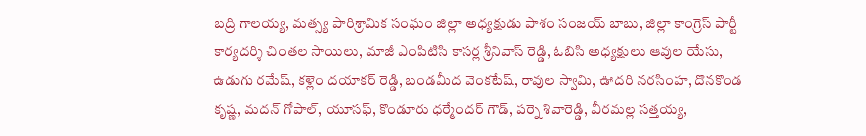బద్రి గాలయ్య, మత్స్య పారిశ్రామిక సంఘం జిల్లా అధ్యక్షుడు పాశం సంజయ్ బాబు, జిల్లా కాంగ్రెస్ పార్టీ కార్యదర్శి చింతల సాయిలు, మాజీ ఎంపిటిసి కాసర్ల శ్రీనివాస్ రెడ్డి, ఓబిసి అధ్యక్షులు ఆవుల యేసు, ఉడుగు రమేష్, కళ్లెం దయాకర్ రెడ్డి, బండమీద వెంకటేష్, రావుల స్వామి, ఊదరి నరసింహ, దొనకొండ కృష్ణ, మదన్ గోపాల్, యూసఫ్, కొండూరు ధర్మేందర్ గౌడ్, పర్నె శివారెడ్డి, వీరమల్ల సత్తయ్య,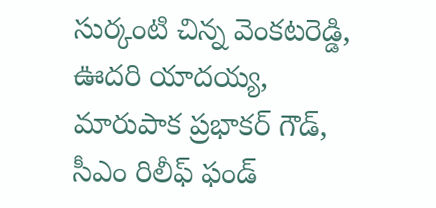సుర్కంటి చిన్న వెంకటరెడ్డి, ఊదరి యాదయ్య, మారుపాక ప్రభాకర్ గౌడ్, సీఎం రిలీఫ్ ఫండ్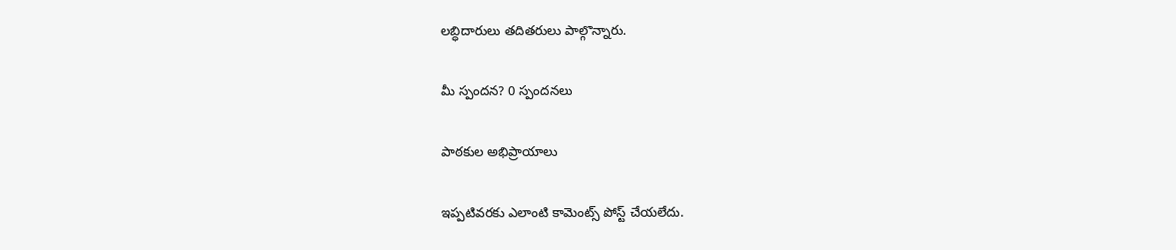లబ్ధిదారులు తదితరులు పాల్గొన్నారు.

మీ స్పందన? 0 స్పందనలు

పాఠకుల అభిప్రాయాలు

ఇప్పటివరకు ఎలాంటి కామెంట్స్ పోస్ట్ చేయలేదు.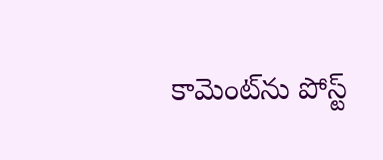కామెంట్‌ను పోస్ట్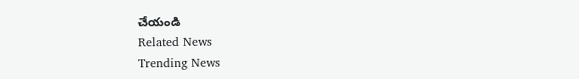చేయండి
Related News
Trending News